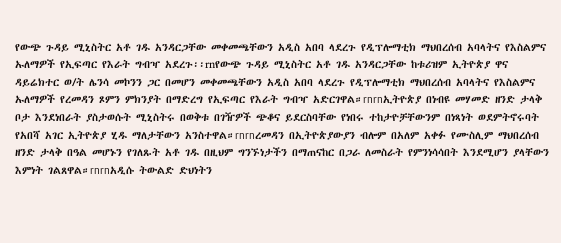የውጭ ጉዳይ ሚኒስትር አቶ ገዱ አንዳርጋቸው መቀመጫቸውን አዲስ አበባ ላደረጉ የዲፕሎማቲክ ማህበረሰብ አባላትና የእስልምና ኡለማዎች የኢፍጣር የእራት ግብዣ አደረጉ፡፡rnየውጭ ጉዳይ ሚኒስትር አቶ ገዱ አንዳርጋቸው ከቱሪዝም ኢትዮጵያ ዋና ዳይሬክተር ወ/ት ሌንሳ መኮንን ጋር በመሆን መቀመጫቸውን አዲስ አበባ ላደረጉ የዲፕሎማቲክ ማህበረሰብ አባላትና የእስልምና ኡለማዎች የረመዳን ጾምን ምክንያት በማድረግ የኢፍጣር የእራት ግብዣ አድርገዋል።rnrnኢትዮጵያ በነብዩ መሃመድ ዘንድ ታላቅ ቦታ እንደነበራት ያስታወሱት ሚኒስትሩ በወቅቱ በገዥዎች ጭቆና ይደርስባቸው የነበሩ ተከታዮቻቸውንም በነጻነት ወደምትኖሩባት የአበሻ አገር ኢትዮጵያ ሂዱ ማለታቸውን አንስተዋል።rnrnረመዳን በኢትዮጵያውያን ብሎም በአለም አቀፉ የሙስሊም ማህበረሰብ ዘንድ ታላቅ በዓል መሆኑን የገለጹት አቶ ገዱ በዚህም ግንኙነታችን በማጠናከር በጋራ ለመስራት የምንነሳሳበት እንደሚሆን ያላቸውን እምነት ገልጸዋል።rnrnአዲሱ ትውልድ ድህነትን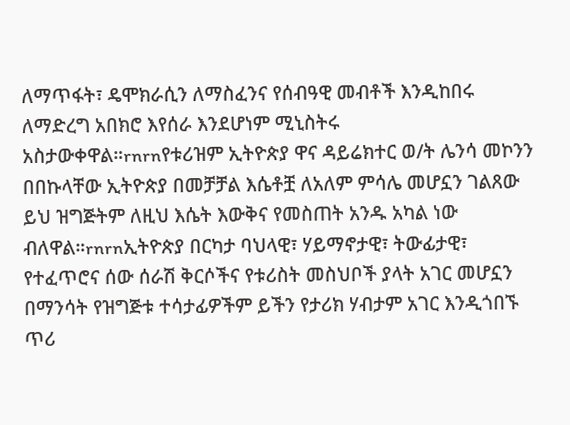ለማጥፋት፣ ዴሞክራሲን ለማስፈንና የሰብዓዊ መብቶች እንዲከበሩ ለማድረግ አበክሮ እየሰራ እንደሆነም ሚኒስትሩ አስታውቀዋል።rnrnየቱሪዝም ኢትዮጵያ ዋና ዳይሬክተር ወ/ት ሌንሳ መኮንን በበኩላቸው ኢትዮጵያ በመቻቻል እሴቶቿ ለአለም ምሳሌ መሆኗን ገልጸው ይህ ዝግጅትም ለዚህ እሴት እውቅና የመስጠት አንዱ አካል ነው ብለዋል።rnrnኢትዮጵያ በርካታ ባህላዊ፣ ሃይማኖታዊ፣ ትውፊታዊ፣ የተፈጥሮና ሰው ሰራሽ ቅርሶችና የቱሪስት መስህቦች ያላት አገር መሆኗን በማንሳት የዝግጅቱ ተሳታፊዎችም ይችን የታሪክ ሃብታም አገር እንዲጎበኙ ጥሪ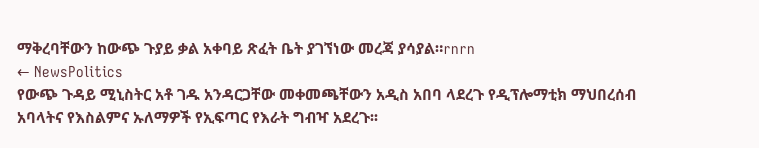ማቅረባቸውን ከውጭ ጉያይ ቃል አቀባይ ጽፈት ቤት ያገኘነው መረጃ ያሳያል።rnrn
← NewsPolitics
የውጭ ጉዳይ ሚኒስትር አቶ ገዱ አንዳርጋቸው መቀመጫቸውን አዲስ አበባ ላደረጉ የዲፕሎማቲክ ማህበረሰብ አባላትና የእስልምና ኡለማዎች የኢፍጣር የእራት ግብዣ አደረጉ፡፡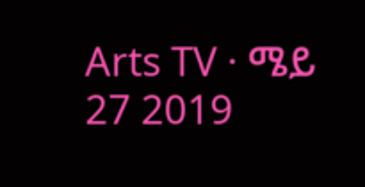Arts TV · ሜይ 27 2019